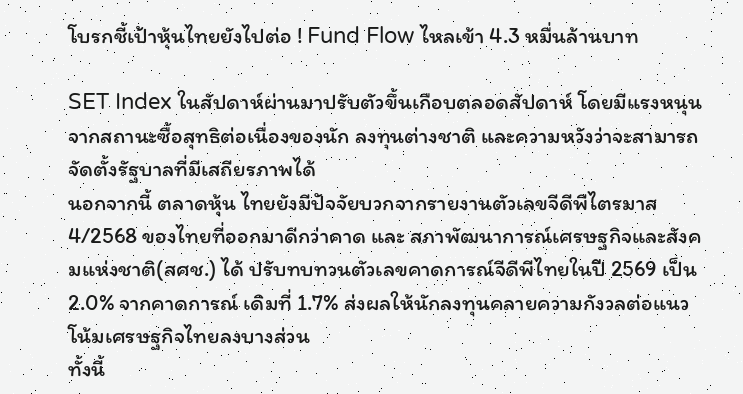โบรกชี้เป้าหุ้นไทยยังไปต่อ ! Fund Flow ไหลเข้า 4.3 หมื่นล้านบาท

SET Index ในสัปดาห์ผ่านมาปรับตัวขึ้นเกือบตลอดสัปดาห์ โดยมีแรงหนุนจากสถานะซื้อสุทธิต่อเนื่องของนัก ลงทุนต่างชาติ และความหวังว่าจะสามารถจัดตั้งรัฐบาลที่มีเสถียรภาพได้
นอกจากนี้ ตลาดหุ้น ไทยยังมีปัจจัยบวกจากรายงานตัวเลขจีดีพีไตรมาส 4/2568 ของไทยที่ออกมาดีกว่าคาด และ สภาพัฒนาการณ์เศรษฐกิจและสังคมแห่งชาติ(สศช.) ได้ ปรับทบทวนตัวเลขคาดการณ์จีดีพีไทยในปี 2569 เป็น 2.0% จากคาดการณ์ เดิมที่ 1.7% ส่งผลให้นักลงทุนคลายความกังวลต่อแนวโน้มเศรษฐกิจไทยลงบางส่วน
ทั้งนี้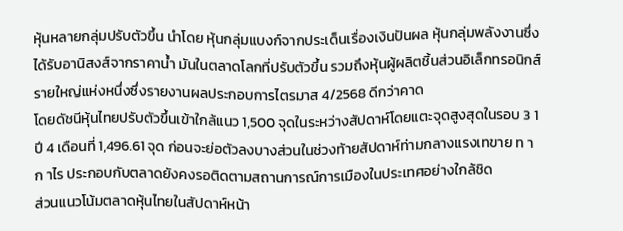หุ้นหลายกลุ่มปรับตัวขึ้น นำโดย หุ้นกลุ่มแบงก์จากประเด็นเรื่องเงินปันผล หุ้นกลุ่มพลังงานซึ่ง ได้รับอานิสงส์จากราคาน้ำ มันในตลาดโลกที่ปรับตัวขึ้น รวมถึงหุ้นผู้ผลิตชิ้นส่วนอิเล็กทรอนิกส์ รายใหญ่แห่งหนึ่งซึ่งรายงานผลประกอบการไตรมาส 4/2568 ดีกว่าคาด
โดยดัชนีหุ้นไทยปรับตัวขึ้นเข้าใกล้แนว 1,500 จุดในระหว่างสัปดาห์โดยแตะจุดสูงสุดในรอบ 3 1 ปี 4 เดือนที่ 1,496.61 จุด ก่อนจะย่อตัวลงบางส่วนในช่วงท้ายสัปดาห์ท่ามกลางแรงเทขาย ท าก าไร ประกอบกับตลาดยังคงรอติดตามสถานการณ์การเมืองในประเทศอย่างใกล้ชิด
ส่วนแนวโน้มตลาดหุ้นไทยในสัปดาห์หน้า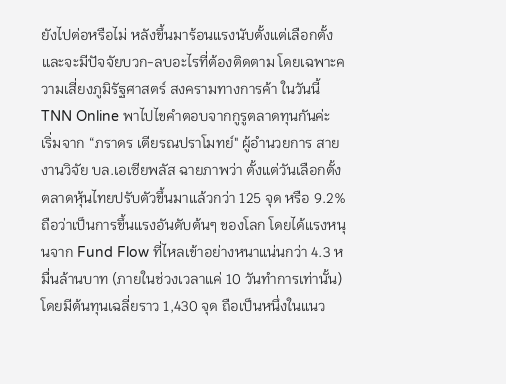ยังไปต่อหรือไม่ หลังขึ้นมาร้อนแรงนับตั้งแต่เลือกตั้ง และจะมีปัจจัยบวก-ลบอะไรที่ต้องติดตาม โดยเฉพาะความเสี่ยงภูมิรัฐศาสตร์ สงครามทางการค้า ในวันนี้ TNN Online พาไปไขคำตอบจากกูรูตลาดทุนกันค่ะ
เริ่มจาก “ภราดร เตียรณปราโมทย์" ผู้อำนวยการ สายงานวิจัย บล.เอเซียพลัส ฉายภาพว่า ตั้งแต่วันเลือกตั้ง ตลาดหุ้นไทยปรับตัวขึ้นมาแล้วกว่า 125 จุด หรือ 9.2% ถือว่าเป็นการขึ้นแรงอันดับต้นๆ ของโลก โดยได้แรงหนุนจาก Fund Flow ที่ไหลเข้าอย่างหนาแน่นกว่า 4.3 หมื่นล้านบาท (ภายในช่วงเวลาแค่ 10 วันทำการเท่านั้น) โดยมีต้นทุนเฉลี่ยราว 1,430 จุด ถือเป็นหนึ่งในแนว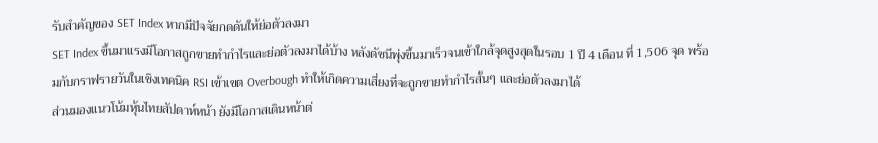รับสำคัญของ SET Index หากมีปัจจัยกดดันให้ย่อตัวลงมา
SET Index ขึ้นมาแรงมีโอกาสถูกขายทำกำไรและย่อตัวลงมาได้บ้าง หลังดัชนีพุ่งขึ้นมาเร็วจนเข้าใกล้จุดสูงสุดในรอบ 1 ปี 4 เดือน ที่ 1,506 จุด พร้อมกับกราฟรายวันในเชิงเทคนิค RSI เข้าเขต Overbough ทำให้เกิดความเสี่ยงที่จะถูกขายทำกำไรสั้นๆ และย่อตัวลงมาได้
ส่วนมองแนวโน้มหุ้นไทยสัปดาห์หน้า ยังมีโอกาสเดินหน้าต่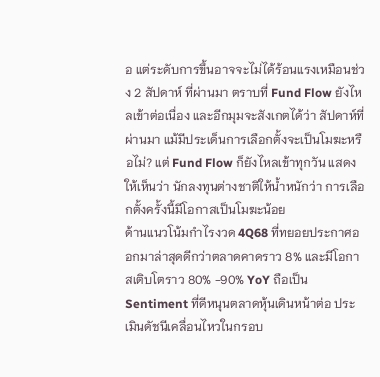อ แต่ระดับการขึ้นอาจจะไม่ได้ร้อนแรงเหมือนช่วง 2 สัปดาห์ ที่ผ่านมา ตราบที่ Fund Flow ยังไหลเข้าต่อเนื่อง และอีกมุมจะสังเกตได้ว่า สัปดาห์ที่ผ่านมา แม้มีประเด็นการเลือกตั้งจะเป็นโมฆะหรือไม่? แต่ Fund Flow ก็ยังไหลเข้าทุกวัน แสดงให้เห็นว่า นักลงทุนต่างชาติให้น้ำหนักว่า การเลือกตั้งครั้งนี้มีโอกาสเป็นโมฆะน้อย
ด้านแนวโน้มกำไรงวด 4Q68 ที่ทยอยประกาศออกมาล่าสุดดีกว่าตลาดคาดราว 8% และมีโอกาสเติบโตราว 80% -90% YoY ถือเป็น Sentiment ที่ดีหนุนตลาดหุ้นเดินหน้าต่อ ประเมินดัชนีเคลื่อนไหวในกรอบ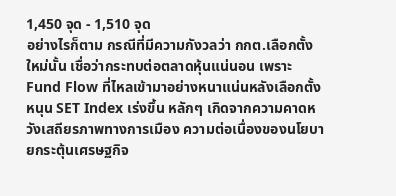1,450 จุด - 1,510 จุด
อย่างไรก็ตาม กรณีที่มีความกังวลว่า กกต.เลือกตั้งใหม่นั้น เชื่อว่ากระทบต่อตลาดหุ้นแน่นอน เพราะ Fund Flow ที่ไหลเข้ามาอย่างหนาแน่นหลังเลือกตั้ง หนุน SET Index เร่งขึ้น หลักๆ เกิดจากความคาดหวังเสถียรภาพทางการเมือง ความต่อเนื่องของนโยบายกระตุ้นเศรษฐกิจ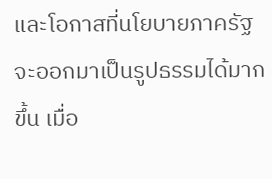และโอกาสที่นโยบายภาครัฐจะออกมาเป็นรูปธรรมได้มากขึ้น เมื่อ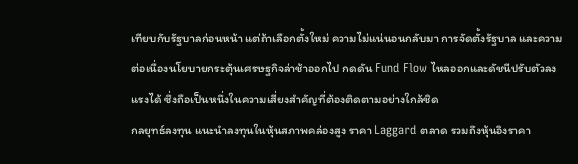เทียบกับรัฐบาลก่อนหน้า แต่ถ้าเลือกตั้งใหม่ ความไม่แน่นอนกลับมา การจัดตั้งรัฐบาล และความต่อเนื่องนโยบายกระตุ้นเศรษฐกิจล่าช้าออกไป กดดัน Fund Flow ไหลออกและดัชนีปรับตัวลงแรงได้ ซึ่งถือเป็นหนึ่งในความเสี่ยงสำคัญที่ต้องติดตามอย่างใกล้ชิด
กลยุทธ์ลงทุน แนะนำลงทุนในหุ้นสภาพคล่องสูง ราคา Laggard ตลาด รวมถึงหุ้นอิงราคา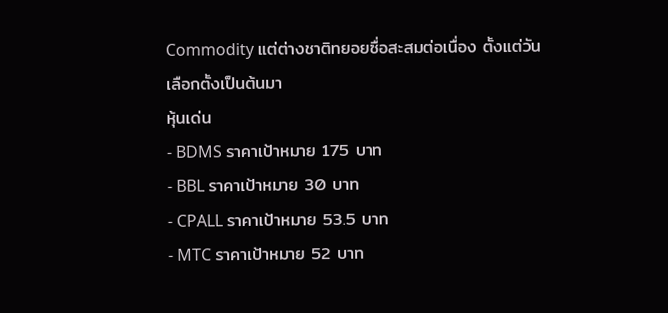Commodity แต่ต่างชาติทยอยซื่อสะสมต่อเนื่อง ตั้งแต่วันเลือกตั้งเป็นต้นมา
หุ้นเด่น
- BDMS ราคาเป้าหมาย 175 บาท
- BBL ราคาเป้าหมาย 30 บาท
- CPALL ราคาเป้าหมาย 53.5 บาท
- MTC ราคาเป้าหมาย 52 บาท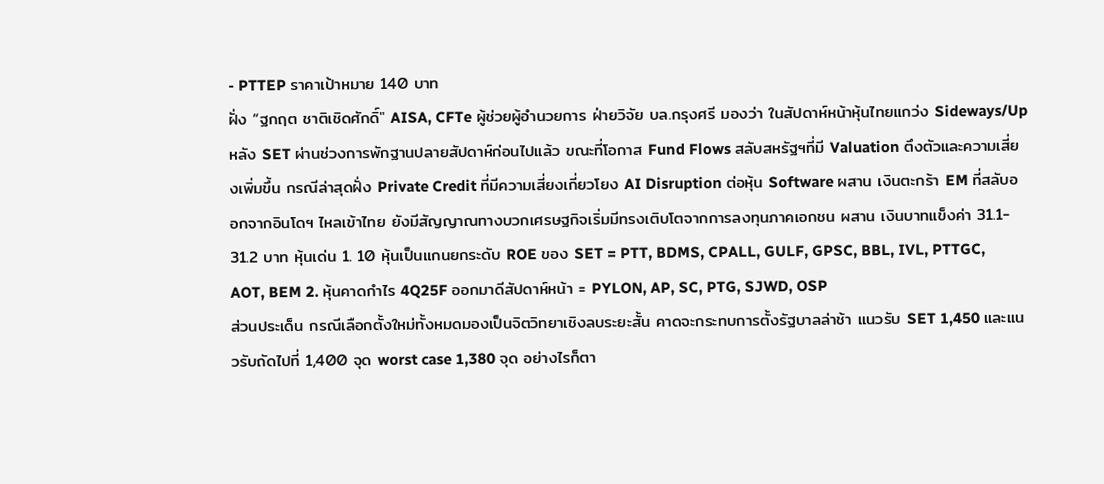- PTTEP ราคาเป้าหมาย 140 บาท
ฝั่ง “ฐกฤต ชาติเชิดศักดิ์" AISA, CFTe ผู้ช่วยผู้อำนวยการ ฝ่ายวิจัย บล.กรุงศรี มองว่า ในสัปดาห์หน้าหุ้นไทยแกว่ง Sideways/Up หลัง SET ผ่านช่วงการพักฐานปลายสัปดาห์ก่อนไปแล้ว ขณะที่โอกาส Fund Flows สลับสหรัฐฯที่มี Valuation ตึงตัวและความเสี่ยงเพิ่มขึ้น กรณีล่าสุดฝั่ง Private Credit ที่มีความเสี่ยงเกี่ยวโยง AI Disruption ต่อหุ้น Software ผสาน เงินตะกร้า EM ที่สลับออกจากอินโดฯ ไหลเข้าไทย ยังมีสัญญาณทางบวกเศรษฐกิจเริ่มมีทรงเติบโตจากการลงทุนภาคเอกชน ผสาน เงินบาทแข็งค่า 31.1- 31.2 บาท หุ้นเด่น 1. 10 หุ้นเป็นแกนยกระดับ ROE ของ SET = PTT, BDMS, CPALL, GULF, GPSC, BBL, IVL, PTTGC, AOT, BEM 2. หุ้นคาดกำไร 4Q25F ออกมาดีสัปดาห์หน้า = PYLON, AP, SC, PTG, SJWD, OSP
ส่วนประเด็น กรณีเลือกตั้งใหม่ทั้งหมดมองเป็นจิตวิทยาเชิงลบระยะสั้น คาดจะกระทบการตั้งรัฐบาลล่าช้า แนวรับ SET 1,450 และแนวรับถัดไปที่ 1,400 จุด worst case 1,380 จุด อย่างไรก็ตา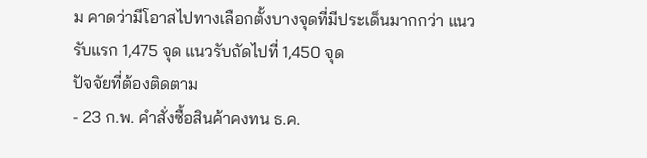ม คาดว่ามีโอาสไปทางเลือกตั้งบางจุดที่มีประเด็นมากกว่า แนวรับแรก 1,475 จุด แนวรับถัดไปที่ 1,450 จุด
ปัจจัยที่ต้องติดตาม
- 23 ก.พ. คำสั่งซื้อสินค้าคงทน ธ.ค.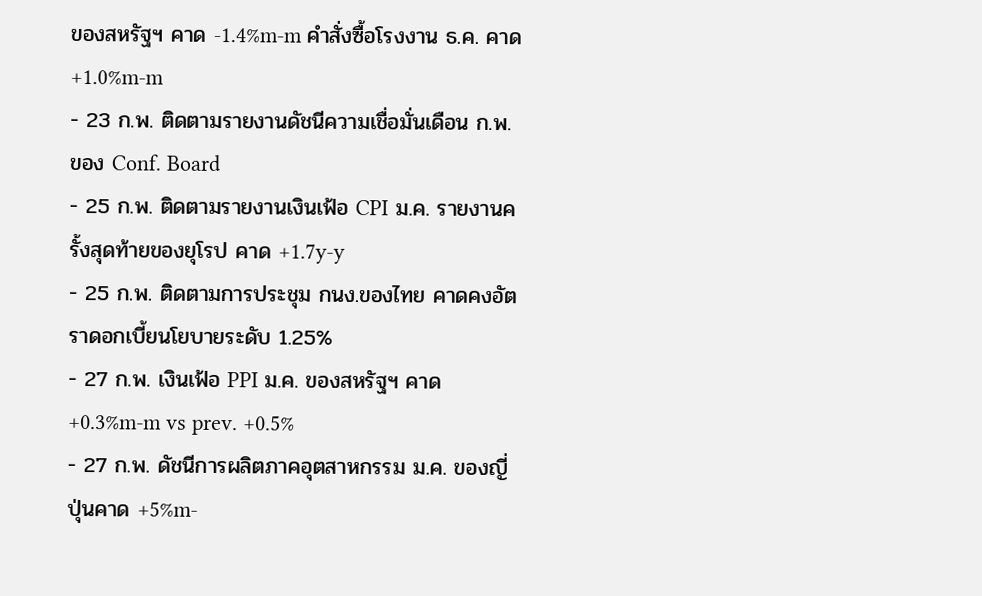ของสหรัฐฯ คาด -1.4%m-m คำสั่งซื้อโรงงาน ธ.ค. คาด +1.0%m-m
- 23 ก.พ. ติดตามรายงานดัชนีความเชื่อมั่นเดือน ก.พ. ของ Conf. Board
- 25 ก.พ. ติดตามรายงานเงินเฟ้อ CPI ม.ค. รายงานครั้งสุดท้ายของยุโรป คาด +1.7y-y
- 25 ก.พ. ติดตามการประชุม กนง.ของไทย คาดคงอัตราดอกเบี้ยนโยบายระดับ 1.25%
- 27 ก.พ. เงินเฟ้อ PPI ม.ค. ของสหรัฐฯ คาด +0.3%m-m vs prev. +0.5%
- 27 ก.พ. ดัชนีการผลิตภาคอุตสาหกรรม ม.ค. ของญี่ปุ่นคาด +5%m-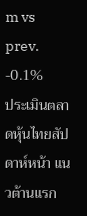m vs prev. -0.1%
ประเมินตลาดหุ้นไทยสัปดาห์หน้า แนวต้านแรก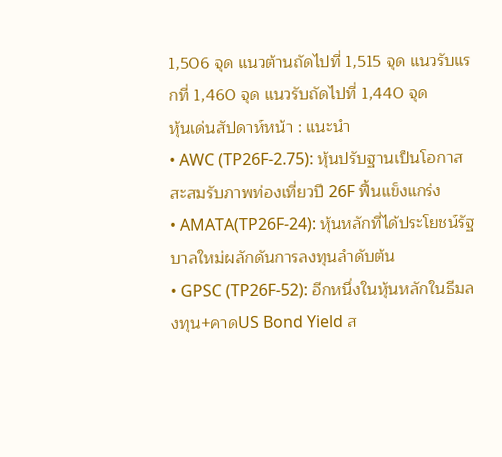1,506 จุด แนวต้านถัดไปที่ 1,515 จุด แนวรับแรกที่ 1,460 จุด แนวรับถัดไปที่ 1,440 จุด
หุ้นเด่นสัปดาห์หน้า : แนะนำ
• AWC (TP26F-2.75): หุ้นปรับฐานเป็นโอกาสสะสมรับภาพท่องเที่ยวปี 26F ฟื้นแข็งแกร่ง
• AMATA(TP26F-24): หุ้นหลักที่ได้ประโยชน์รัฐบาลใหม่ผลักดันการลงทุนลำดับต้น
• GPSC (TP26F-52): อีกหนึ่งในหุ้นหลักในธีมลงทุน+คาดUS Bond Yield ส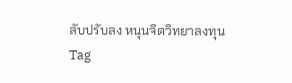ลับปรับลง หนุนจิตวิทยาลงทุน
Tag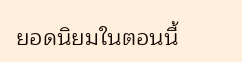ยอดนิยมในตอนนี้